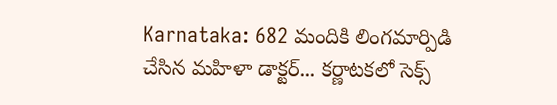Karnataka: 682 మందికి లింగమార్పిడి చేసిన మహిళా డాక్టర్... కర్ణాటకలో సెక్స్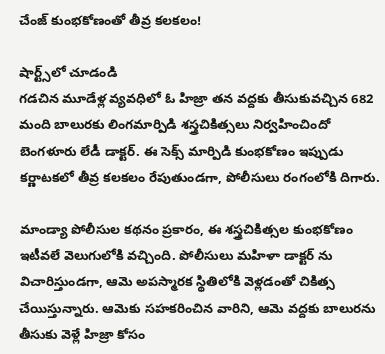చేంజ్ కుంభకోణంతో తీవ్ర కలకలం!

షార్ట్స్‌లో చూడండి
గడచిన మూడేళ్ల వ్యవధిలో ఓ హిజ్రా తన వద్దకు తీసుకువచ్చిన 682 మంది బాలురకు లింగమార్పిడి శస్త్రచికిత్సలు నిర్వహించిందో బెంగళూరు లేడీ డాక్టర్. ఈ సెక్స్ మార్పిడి కుంభకోణం ఇప్పుడు కర్ణాటకలో తీవ్ర కలకలం రేపుతుండగా, పోలీసులు రంగంలోకి దిగారు.

మాండ్యా పోలీసుల కథనం ప్రకారం, ఈ శస్త్రచికిత్సల కుంభకోణం ఇటీవలే వెలుగులోకి వచ్చింది. పోలీసులు మహిళా డాక్టర్ ను విచారిస్తుండగా, ఆమె అపస్మారక స్థితిలోకి వెళ్లడంతో చికిత్స చేయిస్తున్నారు. ఆమెకు సహకరించిన వారిని, ఆమె వద్దకు బాలురను తీసుకు వెళ్లే హిజ్రా కోసం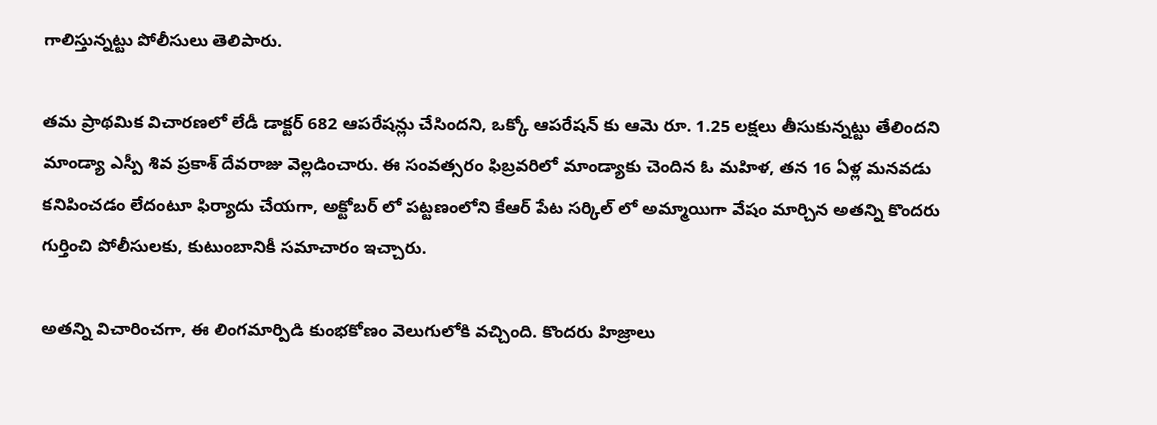గాలిస్తున్నట్టు పోలీసులు తెలిపారు.

తమ ప్రాథమిక విచారణలో లేడీ డాక్టర్ 682 ఆపరేషన్లు చేసిందని, ఒక్కో ఆపరేషన్ కు ఆమె రూ. 1.25 లక్షలు తీసుకున్నట్టు తేలిందని మాండ్యా ఎస్పీ శివ ప్రకాశ్ దేవరాజు వెల్లడించారు. ఈ సంవత్సరం ఫిబ్రవరిలో మాండ్యాకు చెందిన ఓ మహిళ, తన 16 ఏళ్ల మనవడు కనిపించడం లేదంటూ ఫిర్యాదు చేయగా, అక్టోబర్ లో పట్టణంలోని కేఆర్ పేట సర్కిల్ లో అమ్మాయిగా వేషం మార్చిన అతన్ని కొందరు గుర్తించి పోలీసులకు, కుటుంబానికీ సమాచారం ఇచ్చారు.

అతన్ని విచారించగా, ఈ లింగమార్పిడి కుంభకోణం వెలుగులోకి వచ్చింది. కొందరు హిజ్రాలు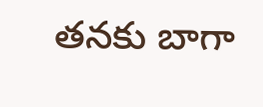తనకు బాగా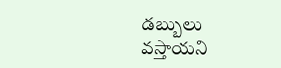డబ్బులు వస్తాయని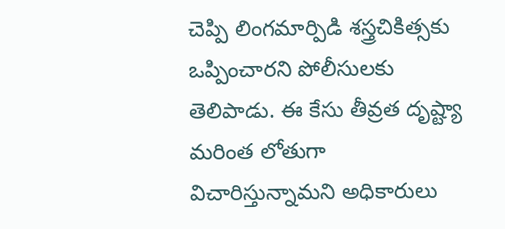చెప్పి లింగమార్పిడి శస్త్రచికిత్సకు ఒప్పించారని పోలీసులకు తెలిపాడు. ఈ కేసు తీవ్రత దృష్ట్యా మరింత లోతుగా విచారిస్తున్నామని అధికారులు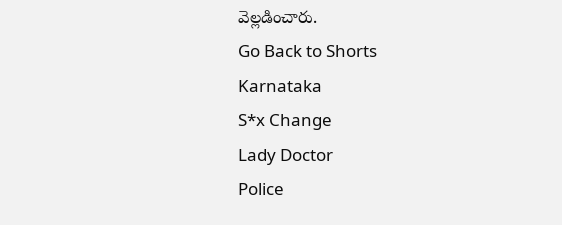వెల్లడించారు.
Go Back to Shorts
Karnataka
S*x Change
Lady Doctor
Police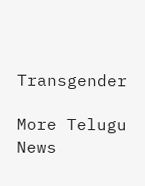Transgender

More Telugu News